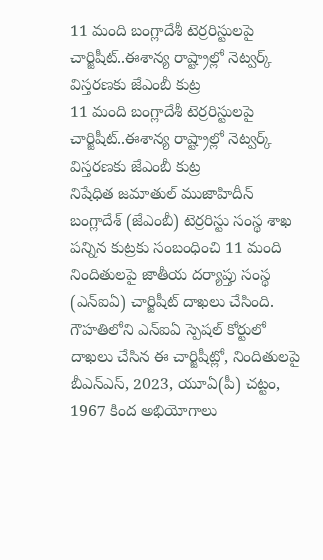11 మంది బంగ్లాదేశీ టెర్రరిస్టులపై చార్జిషీట్..ఈశాన్య రాష్ట్రాల్లో నెట్వర్క్ విస్తరణకు జేఎంబీ కుట్ర
11 మంది బంగ్లాదేశీ టెర్రరిస్టులపై చార్జిషీట్..ఈశాన్య రాష్ట్రాల్లో నెట్వర్క్ విస్తరణకు జేఎంబీ కుట్ర
నిషేధిత జమాతుల్ ముజాహిదీన్ బంగ్లాదేశ్ (జేఎంబీ) టెర్రరిస్టు సంస్థ శాఖ పన్నిన కుట్రకు సంబంధించి 11 మంది నిందితులపై జాతీయ దర్యాప్తు సంస్థ (ఎన్ఐఏ) చార్జిషీట్ దాఖలు చేసింది. గౌహతిలోని ఎన్ఐఏ స్పెషల్ కోర్టులో దాఖలు చేసిన ఈ చార్జిషీట్లో, నిందితులపై బీఎన్ఎస్, 2023, యూఏ(పీ) చట్టం, 1967 కింద అభియోగాలు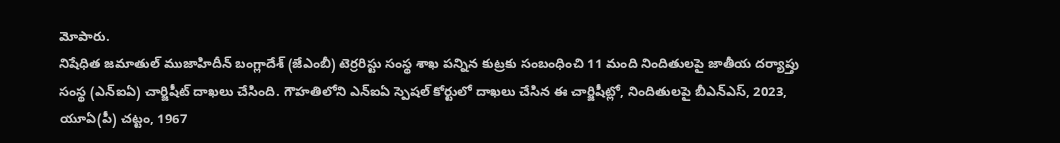మోపారు.
నిషేధిత జమాతుల్ ముజాహిదీన్ బంగ్లాదేశ్ (జేఎంబీ) టెర్రరిస్టు సంస్థ శాఖ పన్నిన కుట్రకు సంబంధించి 11 మంది నిందితులపై జాతీయ దర్యాప్తు సంస్థ (ఎన్ఐఏ) చార్జిషీట్ దాఖలు చేసింది. గౌహతిలోని ఎన్ఐఏ స్పెషల్ కోర్టులో దాఖలు చేసిన ఈ చార్జిషీట్లో, నిందితులపై బీఎన్ఎస్, 2023, యూఏ(పీ) చట్టం, 1967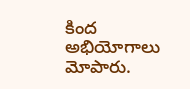కింద అభియోగాలు మోపారు.